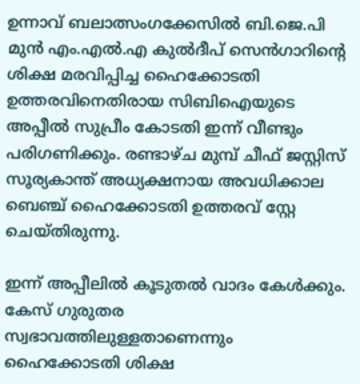ഉന്നാവ് ബലാത്സംഗക്കേസില്‍ ബി.ജെ.പി മുന്‍ എം.എല്‍.എ കുൽദീപ് സെൻഗാറിന്റെ ശിക്ഷ മരവിപ്പിച്ച ഹൈക്കോടതി ഉത്തരവിനെതിരായ സിബിഐയുടെ അപ്പീല്‍ സുപ്രീം കോടതി ഇന്ന് വീണ്ടും പരിഗണിക്കും. രണ്ടാഴ്ച മുമ്പ് ചീഫ് ജസ്റ്റിസ് സൂര്യകാന്ത് അധ്യക്ഷനായ അവധിക്കാല ബെഞ്ച് ഹൈക്കോടതി ഉത്തരവ് സ്റ്റേ ചെയ്തിരുന്നു.

ഇന്ന് അപ്പീലില്‍ കൂടുതല്‍ വാദം കേള്‍ക്കും. കേസ് ഗുരുതര സ്വഭാവത്തിലുള്ളതാണെന്നും ഹൈക്കോടതി ശിക്ഷ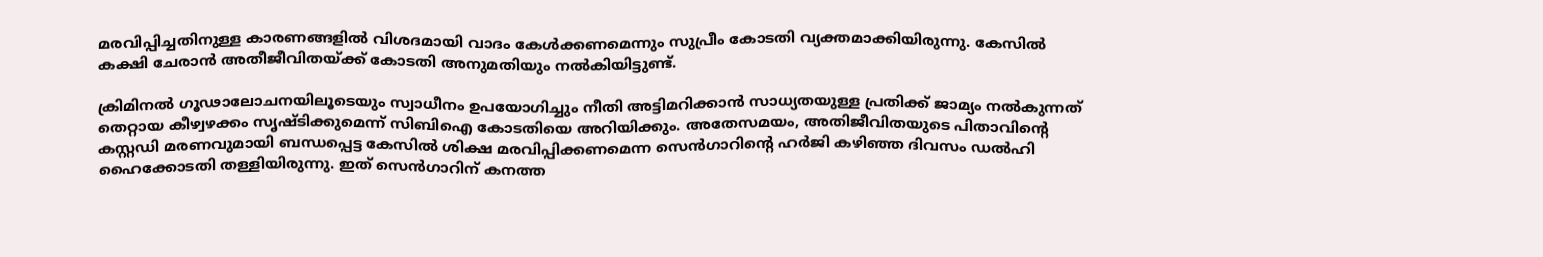മരവിപ്പിച്ചതിനുള്ള കാരണങ്ങളിൽ വിശദമായി വാദം കേൾക്കണമെന്നും സുപ്രീം കോടതി വ്യക്തമാക്കിയിരുന്നു. കേസിൽ കക്ഷി ചേരാൻ അതീജീവിതയ്ക്ക് കോടതി അനുമതിയും നൽകിയിട്ടുണ്ട്.

ക്രിമിനൽ ഗൂഢാലോചനയിലൂടെയും സ്വാധീനം ഉപയോഗിച്ചും നീതി അട്ടിമറിക്കാൻ സാധ്യതയുള്ള പ്രതിക്ക് ജാമ്യം നൽകുന്നത് തെറ്റായ കീഴ്വഴക്കം സൃഷ്ടിക്കുമെന്ന് സിബിഐ കോടതിയെ അറിയിക്കും. അതേസമയം, അതിജീവിതയുടെ പിതാവിന്റെ കസ്റ്റഡി മരണവുമായി ബന്ധപ്പെട്ട കേസിൽ ശിക്ഷ മരവിപ്പിക്കണമെന്ന സെൻഗാറിന്റെ ഹർജി കഴിഞ്ഞ ദിവസം ഡൽഹി ഹൈക്കോടതി തള്ളിയിരുന്നു. ഇത് സെൻഗാറിന് കനത്ത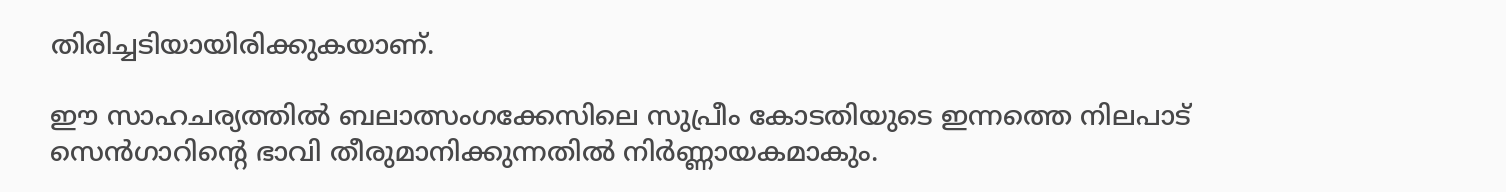തിരിച്ചടിയായിരിക്കുകയാണ്.

ഈ സാഹചര്യത്തിൽ ബലാത്സംഗക്കേസിലെ സുപ്രീം കോടതിയുടെ ഇന്നത്തെ നിലപാട് സെൻഗാറിന്റെ ഭാവി തീരുമാനിക്കുന്നതിൽ നിർണ്ണായകമാകും.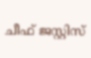ചീഫ് ജസ്റ്റിസ്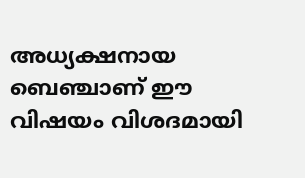അധ്യക്ഷനായ ബെഞ്ചാണ് ഈ വിഷയം വിശദമായി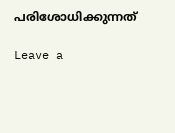പരിശോധിക്കുന്നത്

Leave a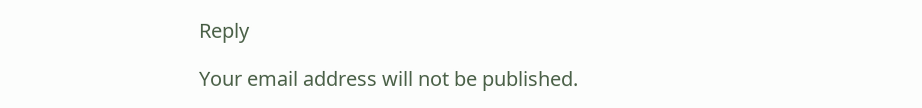Reply

Your email address will not be published.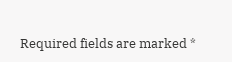Required fields are marked *